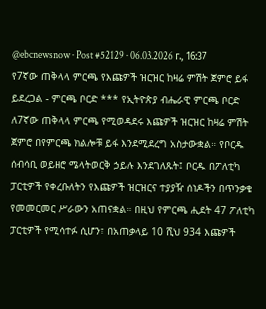@ebcnewsnow · Post #52129 · 06.03.2026 г., 16:37
የ7ኛው ጠቅላላ ምርጫ የእጩዎች ዝርዝር ከዛሬ ምሽት ጀምሮ ይፋ ይደረጋል - ምርጫ ቦርድ *** የኢትዮጵያ ብሔራዊ ምርጫ ቦርድ ለ7ኛው ጠቅላላ ምርጫ የሚወዳደሩ እጩዎች ዝርዝር ከዛሬ ምሽት ጀምሮ በየምርጫ ክልሎቹ ይፋ እንደሚደረግ አስታውቋል። የቦርዱ ሰብሳቢ ወይዘሮ ሜላትወርቅ ኃይሉ እንደገለጹት፤ ቦርዱ በፖለቲካ ፓርቲዎች የቀረቡለትን የእጩዎች ዝርዝርና ተያያዥ ሰነዶችን በጥንቃቄ የመመርመር ሥራውን አጠናቋል። በዚህ የምርጫ ሒደት 47 ፖለቲካ ፓርቲዎች የሚሳተፉ ሲሆን፣ በአጠቃላይ 10 ሺህ 934 እጩዎች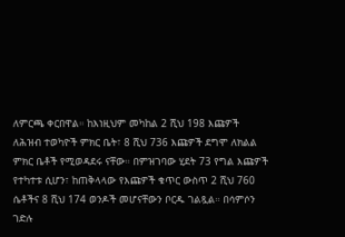ለምርጫ ቀርበዋል። ከእነዚህም መካከል 2 ሺህ 198 እጩዎች ለሕዝብ ተወካዮች ምክር ቤት፣ 8 ሺህ 736 እጩዎች ደግሞ ለክልል ምክር ቤቶች የሚወዳደሩ ናቸው። በምዝገባው ሂደት 73 የግል እጩዎች የተካተቱ ሲሆን፣ ከጠቅላላው የእጩዎች ቁጥር ውስጥ 2 ሺህ 760 ሴቶችና 8 ሺህ 174 ወንዶች መሆናቸውን ቦርዱ ገልጿል። በሳምሶን ገድሉ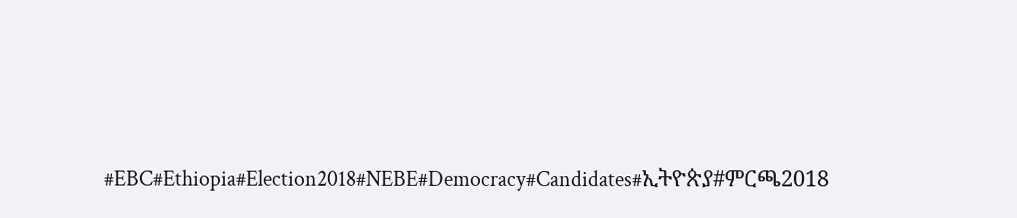#EBC#Ethiopia#Election2018#NEBE#Democracy#Candidates#ኢትዮጵያ#ምርጫ2018